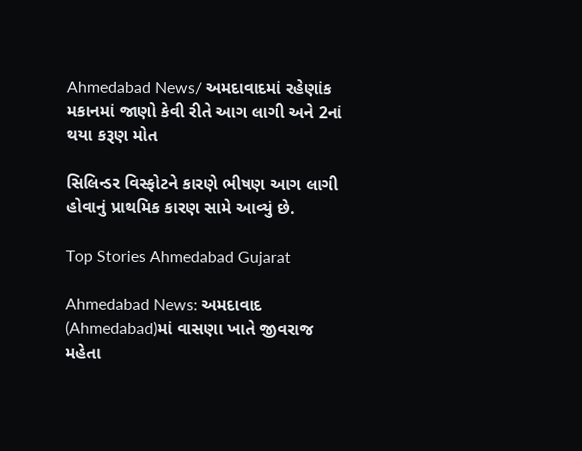Ahmedabad News/ અમદાવાદમાં રહેણાંક મકાનમાં જાણો કેવી રીતે આગ લાગી અને 2નાં થયા કરૂણ મોત

સિલિન્ડર વિસ્ફોટને કારણે ભીષણ આગ લાગી હોવાનું પ્રાથમિક કારણ સામે આવ્યું છે.

Top Stories Ahmedabad Gujarat

Ahmedabad News: અમદાવાદ (Ahmedabad)માં વાસણા ખાતે જીવરાજ મહેતા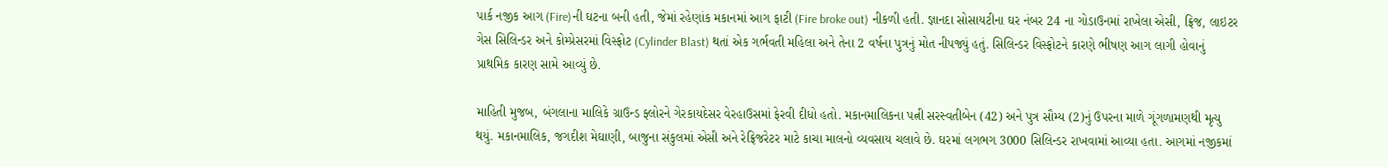પાર્ક નજીક આગ (Fire)ની ઘટના બની હતી, જેમાં રહેણાંક મકાનમાં આગ ફાટી (Fire broke out) નીકળી હતી. જ્ઞાનદા સોસાયટીના ઘર નંબર 24 ના ગોડાઉનમાં રાખેલા એસી, ફ્રિજ, લાઇટર ગેસ સિલિન્ડર અને કોમ્પ્રેસરમાં વિસ્ફોટ (Cylinder Blast) થતાં એક ગર્ભવતી મહિલા અને તેના 2 વર્ષના પુત્રનું મોત નીપજ્યું હતું. સિલિન્ડર વિસ્ફોટને કારણે ભીષણ આગ લાગી હોવાનું પ્રાથમિક કારણ સામે આવ્યું છે.

માહિતી મુજબ, બંગલાના માલિકે ગ્રાઉન્ડ ફ્લોરને ગેરકાયદેસર વેરહાઉસમાં ફેરવી દીધો હતો. મકાનમાલિકના પત્ની સરસ્વતીબેન (42) અને પુત્ર સૌમ્ય (2)નું ઉપરના માળે ગૂંગળામણથી મૃત્યુ થયું. મકાનમાલિક, જગદીશ મેઘાણી, બાજુના સંકુલમાં એસી અને રેફ્રિજરેટર માટે કાચા માલનો વ્યવસાય ચલાવે છે. ઘરમાં લગભગ 3000 સિલિન્ડર રાખવામાં આવ્યા હતા. આગમાં નજીકમાં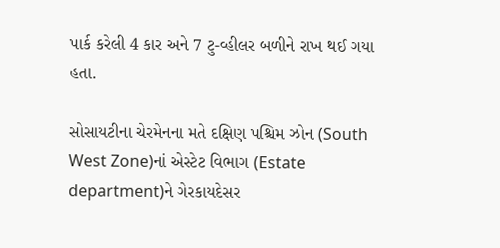પાર્ક કરેલી 4 કાર અને 7 ટુ-વ્હીલર બળીને રાખ થઈ ગયા હતા.

સોસાયટીના ચેરમેનના મતે દક્ષિણ પશ્ચિમ ઝોન (South West Zone)નાં એસ્ટેટ વિભાગ (Estate department)ને ગેરકાયદેસર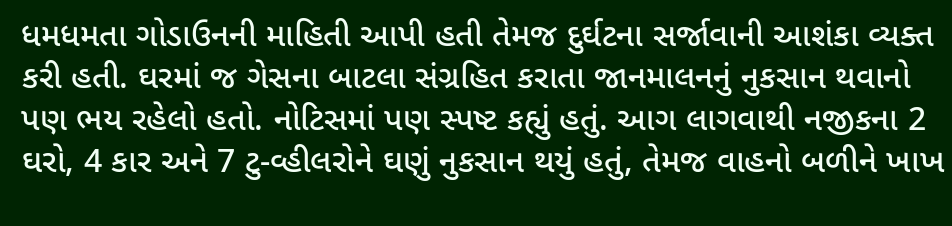ધમધમતા ગોડાઉનની માહિતી આપી હતી તેમજ દુર્ઘટના સર્જાવાની આશંકા વ્યક્ત કરી હતી. ઘરમાં જ ગેસના બાટલા સંગ્રહિત કરાતા જાનમાલનનું નુકસાન થવાનો પણ ભય રહેલો હતો. નોટિસમાં પણ સ્પષ્ટ કહ્યું હતું. આગ લાગવાથી નજીકના 2 ઘરો, 4 કાર અને 7 ટુ-વ્હીલરોને ઘણું નુકસાન થયું હતું, તેમજ વાહનો બળીને ખાખ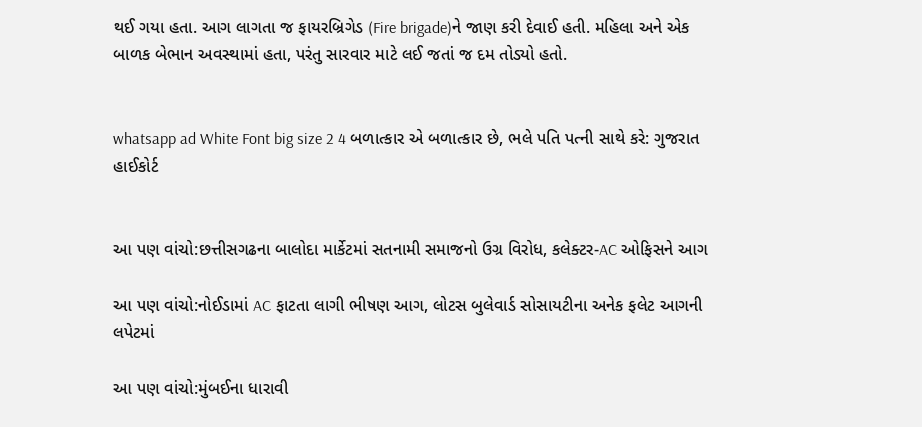થઈ ગયા હતા. આગ લાગતા જ ફાયરબ્રિગેડ (Fire brigade)ને જાણ કરી દેવાઈ હતી. મહિલા અને એક બાળક બેભાન અવસ્થામાં હતા, પરંતુ સારવાર માટે લઈ જતાં જ દમ તોડ્યો હતો.


whatsapp ad White Font big size 2 4 બળાત્કાર એ બળાત્કાર છે, ભલે પતિ પત્ની સાથે કરે: ગુજરાત હાઈકોર્ટ


આ પણ વાંચો:છત્તીસગઢના બાલોદા માર્કેટમાં સતનામી સમાજનો ઉગ્ર વિરોધ, કલેક્ટર-AC ઓફિસને આગ

આ પણ વાંચો:નોઈડામાં AC ફાટતા લાગી ભીષણ આગ, લોટસ બુલેવાર્ડ સોસાયટીના અનેક ફલેટ આગની લપેટમાં

આ પણ વાંચો:મુંબઈના ધારાવી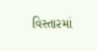વિસ્તારમાં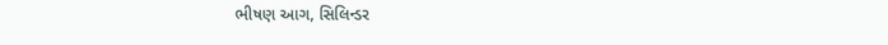ભીષણ આગ, સિલિન્ડર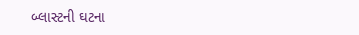બ્લાસ્ટની ઘટના